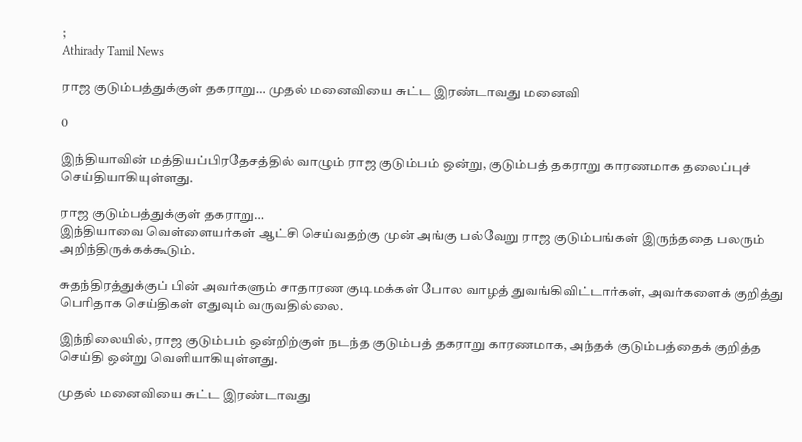;
Athirady Tamil News

ராஜ குடும்பத்துக்குள் தகராறு… முதல் மனைவியை சுட்ட இரண்டாவது மனைவி

0

இந்தியாவின் மத்தியப்பிரதேசத்தில் வாழும் ராஜ குடும்பம் ஒன்று, குடும்பத் தகராறு காரணமாக தலைப்புச் செய்தியாகியுள்ளது.

ராஜ குடும்பத்துக்குள் தகராறு…
இந்தியாவை வெள்ளையர்கள் ஆட்சி செய்வதற்கு முன் அங்கு பல்வேறு ராஜ குடும்பங்கள் இருந்ததை பலரும் அறிந்திருக்கக்கூடும்.

சுதந்திரத்துக்குப் பின் அவர்களும் சாதாரண குடிமக்கள் போல வாழத் துவங்கிவிட்டார்கள், அவர்களைக் குறித்து பெரிதாக செய்திகள் எதுவும் வருவதில்லை.

இந்நிலையில், ராஜ குடும்பம் ஒன்றிற்குள் நடந்த குடும்பத் தகராறு காரணமாக, அந்தக் குடும்பத்தைக் குறித்த செய்தி ஒன்று வெளியாகியுள்ளது.

முதல் மனைவியை சுட்ட இரண்டாவது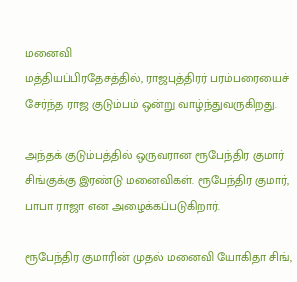மனைவி
மத்தியப்பிரதேசத்தில், ராஜபுத்திரர் பரம்பரையைச் சேர்ந்த ராஜ குடும்பம் ஒன்று வாழ்ந்துவருகிறது.

அந்தக் குடும்பத்தில் ஒருவரான ரூபேந்திர குமார் சிங்குக்கு இரண்டு மனைவிகள். ரூபேந்திர குமார், பாபா ராஜா என அழைக்கப்படுகிறார்.

ரூபேந்திர குமாரின் முதல் மனைவி யோகிதா சிங்,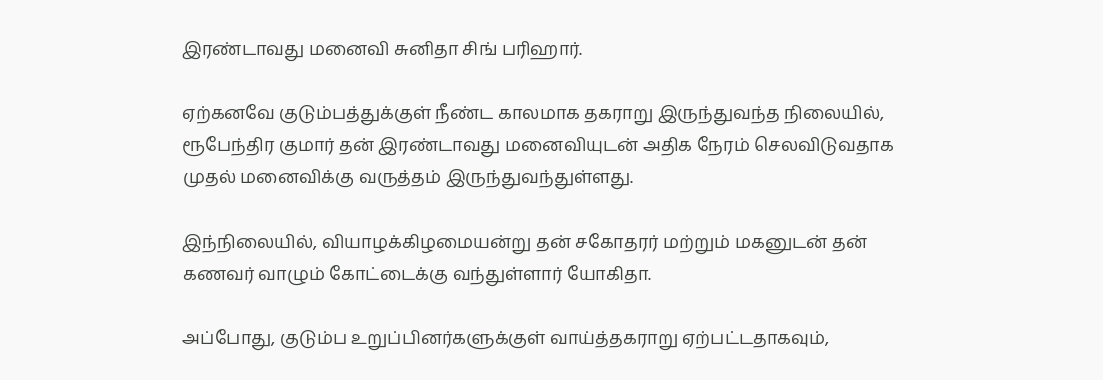இரண்டாவது மனைவி சுனிதா சிங் பரிஹார்.

ஏற்கனவே குடும்பத்துக்குள் நீண்ட காலமாக தகராறு இருந்துவந்த நிலையில், ரூபேந்திர குமார் தன் இரண்டாவது மனைவியுடன் அதிக நேரம் செலவிடுவதாக முதல் மனைவிக்கு வருத்தம் இருந்துவந்துள்ளது.

இந்நிலையில், வியாழக்கிழமையன்று தன் சகோதரர் மற்றும் மகனுடன் தன் கணவர் வாழும் கோட்டைக்கு வந்துள்ளார் யோகிதா.

அப்போது, குடும்ப உறுப்பினர்களுக்குள் வாய்த்தகராறு ஏற்பட்டதாகவும்,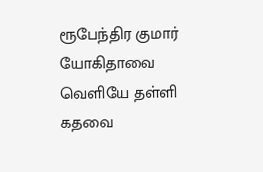ரூபேந்திர குமார் யோகிதாவை வெளியே தள்ளி கதவை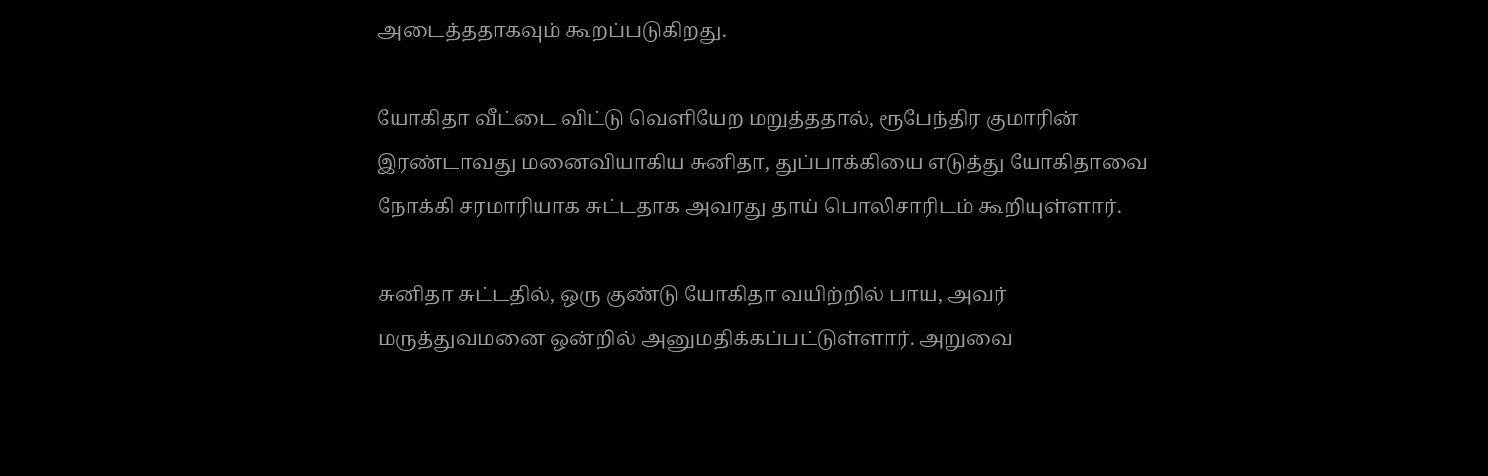அடைத்ததாகவும் கூறப்படுகிறது.

யோகிதா வீட்டை விட்டு வெளியேற மறுத்ததால், ரூபேந்திர குமாரின் இரண்டாவது மனைவியாகிய சுனிதா, துப்பாக்கியை எடுத்து யோகிதாவை நோக்கி சரமாரியாக சுட்டதாக அவரது தாய் பொலிசாரிடம் கூறியுள்ளார்.

சுனிதா சுட்டதில், ஒரு குண்டு யோகிதா வயிற்றில் பாய, அவர் மருத்துவமனை ஒன்றில் அனுமதிக்கப்பட்டுள்ளார். அறுவை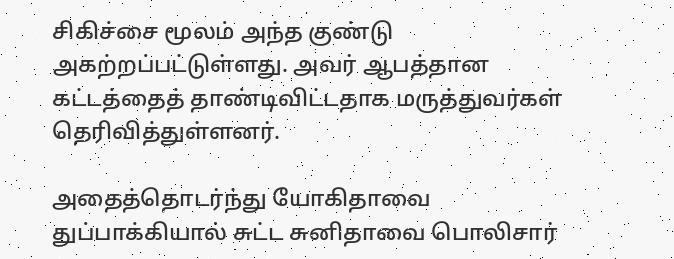சிகிச்சை மூலம் அந்த குண்டு அகற்றப்பட்டுள்ளது. அவர் ஆபத்தான கட்டத்தைத் தாண்டிவிட்டதாக மருத்துவர்கள் தெரிவித்துள்ளனர்.

அதைத்தொடர்ந்து யோகிதாவை துப்பாக்கியால் சுட்ட சுனிதாவை பொலிசார்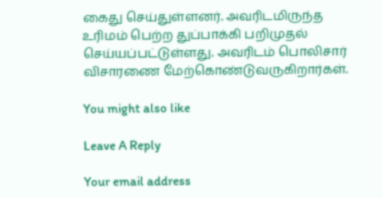கைது செய்துள்ளனர். அவரிடமிருந்த உரிமம் பெற்ற துப்பாக்கி பறிமுதல் செய்யப்பட்டுள்ளது. அவரிடம் பொலிசார் விசாரணை மேற்கொண்டுவருகிறார்கள்.

You might also like

Leave A Reply

Your email address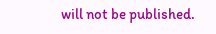will not be published.